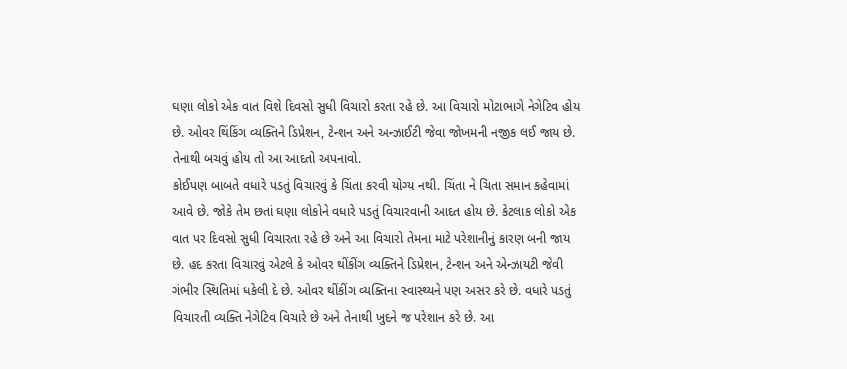ઘણા લોકો એક વાત વિશે દિવસો સુધી વિચારો કરતા રહે છે. આ વિચારો મોટાભાગે નેગેટિવ હોય છે. ઓવર થિંકિંગ વ્યક્તિને ડિપ્રેશન, ટેન્શન અને અન્ઝાઈટી જેવા જોખમની નજીક લઈ જાય છે. તેનાથી બચવું હોય તો આ આદતો અપનાવો.
કોઈપણ બાબતે વધારે પડતું વિચારવું કે ચિંતા કરવી યોગ્ય નથી. ચિંતા ને ચિતા સમાન કહેવામાં આવે છે. જોકે તેમ છતાં ઘણા લોકોને વધારે પડતું વિચારવાની આદત હોય છે. કેટલાક લોકો એક વાત પર દિવસો સુધી વિચારતા રહે છે અને આ વિચારો તેમના માટે પરેશાનીનું કારણ બની જાય છે. હદ કરતા વિચારવું એટલે કે ઓવર થીંકીંગ વ્યક્તિને ડિપ્રેશન, ટેન્શન અને એન્ઝાયટી જેવી ગંભીર સ્થિતિમાં ધકેલી દે છે. ઓવર થીંકીંગ વ્યક્તિના સ્વાસ્થ્યને પણ અસર કરે છે. વધારે પડતું વિચારતી વ્યક્તિ નેગેટિવ વિચારે છે અને તેનાથી ખુદને જ પરેશાન કરે છે. આ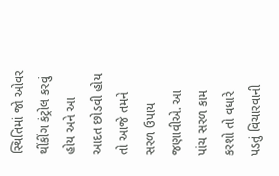સ્થિતિમાં જો ઓવર થીંકીંગ કંટ્રોલ કરવું હોય અને આ આદત છોડવી હોય તો આજે તમને સરળ ઉપાય જણાવીએ. આ પાંચ સરળ કામ કરશો તો વધારે પડતું વિચારવાની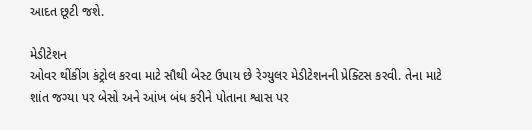આદત છૂટી જશે.

મેડીટેશન
ઓવર થીંકીંગ કંટ્રોલ કરવા માટે સૌથી બેસ્ટ ઉપાય છે રેગ્યુલર મેડીટેશનની પ્રેક્ટિસ કરવી. તેના માટે શાંત જગ્યા પર બેસો અને આંખ બંધ કરીને પોતાના શ્વાસ પર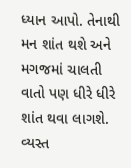ધ્યાન આપો. તેનાથી મન શાંત થશે અને મગજમાં ચાલતી વાતો પણ ધીરે ધીરે શાંત થવા લાગશે.
વ્યસ્ત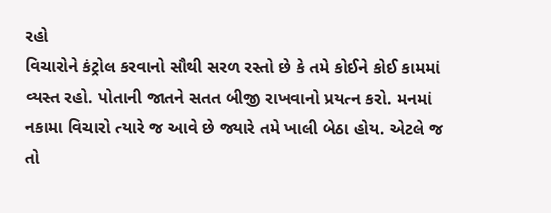રહો
વિચારોને કંટ્રોલ કરવાનો સૌથી સરળ રસ્તો છે કે તમે કોઈને કોઈ કામમાં વ્યસ્ત રહો. પોતાની જાતને સતત બીજી રાખવાનો પ્રયત્ન કરો. મનમાં નકામા વિચારો ત્યારે જ આવે છે જ્યારે તમે ખાલી બેઠા હોય. એટલે જ તો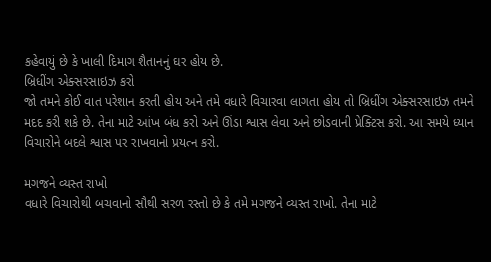કહેવાયું છે કે ખાલી દિમાગ શૈતાનનું ઘર હોય છે.
બ્રિધીંગ એક્સરસાઇઝ કરો
જો તમને કોઈ વાત પરેશાન કરતી હોય અને તમે વધારે વિચારવા લાગતા હોય તો બ્રિધીંગ એક્સરસાઇઝ તમને મદદ કરી શકે છે. તેના માટે આંખ બંધ કરો અને ઊંડા શ્વાસ લેવા અને છોડવાની પ્રેક્ટિસ કરો. આ સમયે ધ્યાન વિચારોને બદલે શ્વાસ પર રાખવાનો પ્રયત્ન કરો.

મગજને વ્યસ્ત રાખો
વધારે વિચારોથી બચવાનો સૌથી સરળ રસ્તો છે કે તમે મગજને વ્યસ્ત રાખો. તેના માટે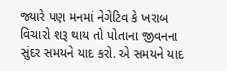જ્યારે પણ મનમાં નેગેટિવ કે ખરાબ વિચારો શરૂ થાય તો પોતાના જીવનના સુંદર સમયને યાદ કરો. એ સમયને યાદ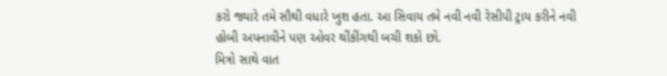કરો જ્યારે તમે સૌથી વધારે ખુશ હતા. આ સિવાય તમે નવી નવી રેસીપી ટ્રાય કરીને નવી હોબી અપનાવીને પણ ઓવર થીંકીંગથી બચી શકો છો.
મિત્રો સાથે વાત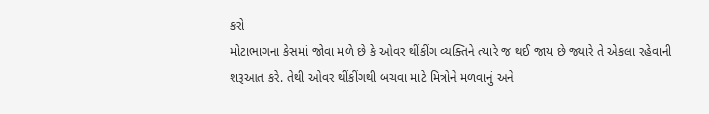કરો
મોટાભાગના કેસમાં જોવા મળે છે કે ઓવર થીંકીંગ વ્યક્તિને ત્યારે જ થઈ જાય છે જ્યારે તે એકલા રહેવાની શરૂઆત કરે. તેથી ઓવર થીંકીંગથી બચવા માટે મિત્રોને મળવાનું અને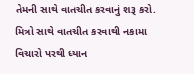તેમની સાથે વાતચીત કરવાનું શરૂ કરો. મિત્રો સાથે વાતચીત કરવાથી નકામા વિચારો પરથી ધ્યાન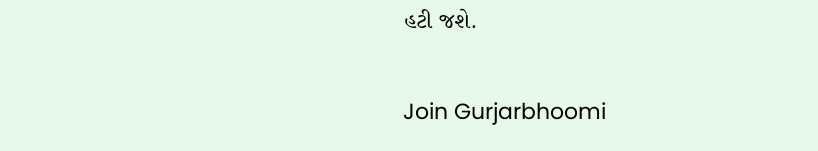હટી જશે.

Join Gurjarbhoomi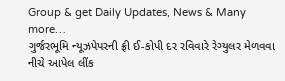Group & get Daily Updates, News & Many more…
ગુર્જરભૂમિ ન્યૂઝપેપરની ફ્રી ઈ-કોપી દર રવિવારે રેગ્યુલર મેળવવા નીચે આપેલ લીંક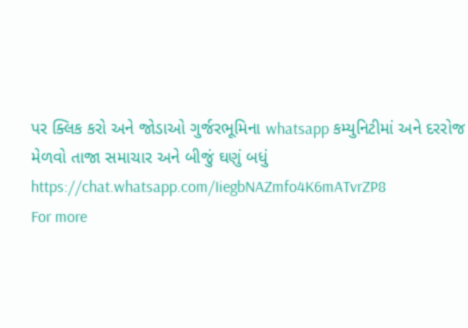પર ક્લિક કરો અને જોડાઓ ગુર્જરભૂમિના whatsapp કમ્યુનિટીમાં અને દરરોજ મેળવો તાજા સમાચાર અને બીજું ઘણું બધું
https://chat.whatsapp.com/IiegbNAZmfo4K6mATvrZP8
For more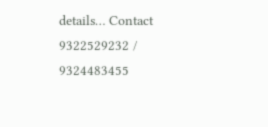details… Contact 9322529232 / 9324483455